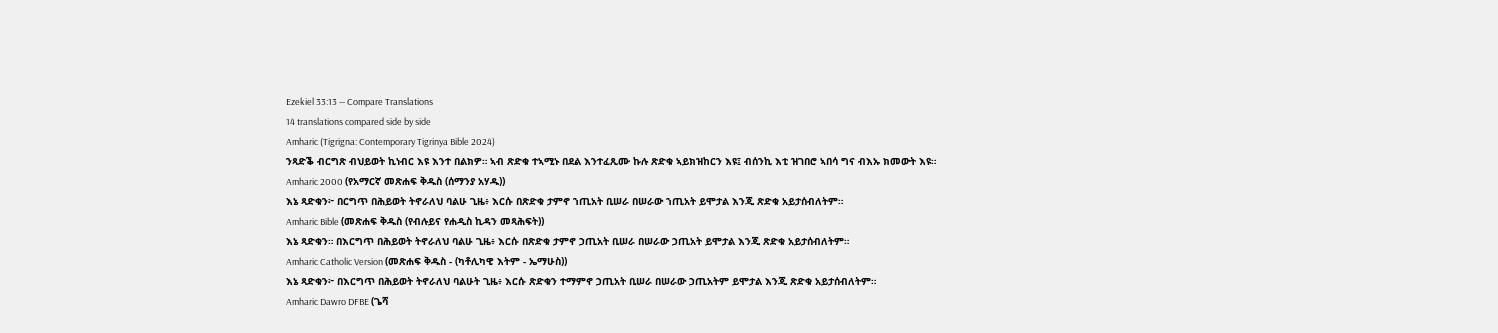Ezekiel 33:13 — Compare Translations
14 translations compared side by side
Amharic (Tigrigna: Contemporary Tigrinya Bible 2024)
ንጻድቕ ብርግጽ ብህይወት ኪነብር እዩ እንተ በልክዎ። ኣብ ጽድቁ ተኣሚኑ በደል እንተፈጺሙ ኩሉ ጽድቁ ኣይክዝከርን እዩ፤ ብሰንኪ እቲ ዝገበሮ ኣበሳ ግና ብእኡ ክመውት እዩ።
Amharic 2000 (የአማርኛ መጽሐፍ ቅዱስ (ሰማንያ አሃዱ))
እኔ ጻድቁን፦ በርግጥ በሕይወት ትኖራለህ ባልሁ ጊዜ፥ እርሱ በጽድቁ ታምኖ ኀጢአት ቢሠራ በሠራው ኀጢአት ይሞታል እንጂ ጽድቁ አይታሰብለትም።
Amharic Bible (መጽሐፍ ቅዱስ (የብሉይና የሐዲስ ኪዳን መጻሕፍት))
እኔ ጻድቁን። በእርግጥ በሕይወት ትኖራለህ ባልሁ ጊዜ፥ እርሱ በጽድቁ ታምኖ ኃጢአት ቢሠራ በሠራው ኃጢአት ይሞታል እንጂ ጽድቁ አይታሰብለትም።
Amharic Catholic Version (መጽሐፍ ቅዱስ - (ካቶሊካዊ እትም - ኤማሁስ))
እኔ ጻድቁን፦ በእርግጥ በሕይወት ትኖራለህ ባልሁት ጊዜ፥ እርሱ ጽድቁን ተማምኖ ኃጢአት ቢሠራ በሠራው ኃጢአትም ይሞታል እንጂ ጽድቁ አይታሰብለትም።
Amharic Dawro DFBE (ጌሻ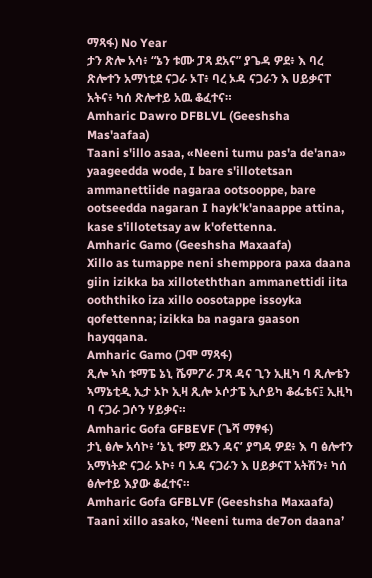ማጻፋ) No Year
ታን ጽሎ አሳ፥ “ኔን ቱሙ ፓጻ ደአና” ያጌዳ ዎደ፥ እ ባረ ጽሎተን አማነቲደ ናጋራ ኦፐ፥ ባረ ኦዳ ናጋራን እ ሀይቃናፐ አትና፥ ካሰ ጽሎተይ አዉ ቆፈተና።
Amharic Dawro DFBLVL (Geeshsha Mas'aafaa)
Taani s'illo asaa, «Neeni tumu pas'a de'ana» yaageedda wode, I bare s'illotetsan ammanettiide nagaraa ootsooppe, bare ootseedda nagaran I hayk'k'anaappe attina, kase s'illotetsay aw k'ofettenna.
Amharic Gamo (Geeshsha Maxaafa)
Xillo as tumappe neni shemppora paxa daana giin izikka ba xilloteththan ammanettidi iita ooththiko iza xillo oosotappe issoyka qofettenna; izikka ba nagara gaason hayqqana.
Amharic Gamo (ጋሞ ማጻፋ)
ጺሎ ኣስ ቱማፔ ኔኒ ሼምፖራ ፓጻ ዳና ጊን ኢዚካ ባ ጺሎቴን ኣማኔቲዲ ኢታ ኦኮ ኢዛ ጺሎ ኦሶታፔ ኢሶይካ ቆፌቴና፤ ኢዚካ ባ ናጋራ ጋሶን ሃይቃና።
Amharic Gofa GFBEVF (ጌሻ ማፃፋ)
ታኒ ፅሎ አሳኮ፥ ‘ኔኒ ቱማ ደኦን ዳና’ ያግዳ ዎደ፥ እ ባ ፅሎተን አማነትድ ናጋራ ኦኮ፥ ባ ኦዳ ናጋራን እ ሀይቃናፐ አትሽን፥ ካሰ ፅሎተይ እያው ቆፈተና።
Amharic Gofa GFBLVF (Geeshsha Maxaafa)
Taani xillo asako, ‘Neeni tuma de7on daana’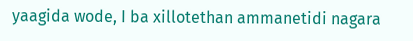yaagida wode, I ba xillotethan ammanetidi nagara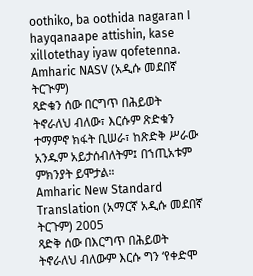oothiko, ba oothida nagaran I hayqanaape attishin, kase xillotethay iyaw qofetenna.
Amharic NASV (አዲሱ መደበኛ ትርጒም)
ጻድቁን ሰው በርግጥ በሕይወት ትኖራለህ ብለው፣ እርሱም ጽድቁን ተማምኖ ክፋት ቢሠራ፣ ከጽድቅ ሥራው አንዱም አይታሰብለትም፤ በኀጢአቱም ምክንያት ይሞታል።
Amharic New Standard Translation (አማርኛ አዲሱ መደበኛ ትርጉም) 2005
ጻድቅ ሰው በእርግጥ በሕይወት ትኖራለህ ብለውም እርሱ ግን ‘የቀድሞ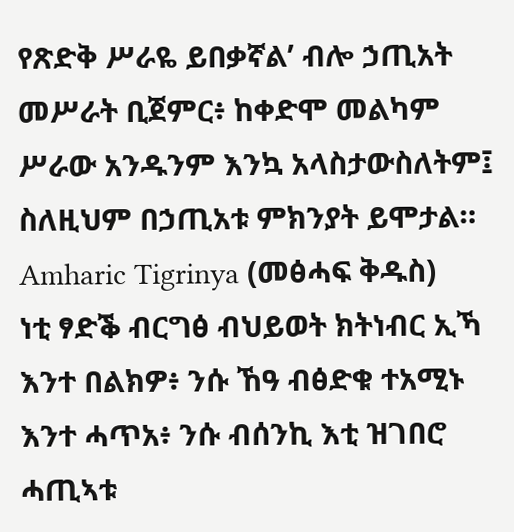የጽድቅ ሥራዬ ይበቃኛል’ ብሎ ኃጢአት መሥራት ቢጀምር፥ ከቀድሞ መልካም ሥራው አንዱንም እንኳ አላስታውስለትም፤ ስለዚህም በኃጢአቱ ምክንያት ይሞታል።
Amharic Tigrinya (መፅሓፍ ቅዱስ)
ነቲ ፃድቕ ብርግፅ ብህይወት ክትነብር ኢኻ እንተ በልክዎ፥ ንሱ ኸዓ ብፅድቁ ተአሚኑ እንተ ሓጥአ፥ ንሱ ብሰንኪ እቲ ዝገበሮ ሓጢኣቱ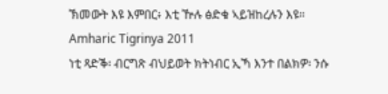ኽመውት እዩ እምበር፥ እቲ ዅሉ ፅድቁ ኣይዝከረሉን እዩ።
Amharic Tigrinya 2011
ነቲ ጻድቕ፡ ብርግጽ ብህይወት ክትነብር ኢኻ እንተ በልክዎ፡ ንሱ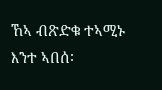ኸኣ ብጽድቁ ተኣሚኑ እንተ ኣበሰ፡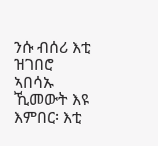ንሱ ብሰሪ እቲ ዝገበሮ ኣበሳኡ ኺመውት እዩ እምበር፡ እቲ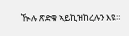ዂሉ ጽድቁ ኣይኪዝከረሉን እዩ።